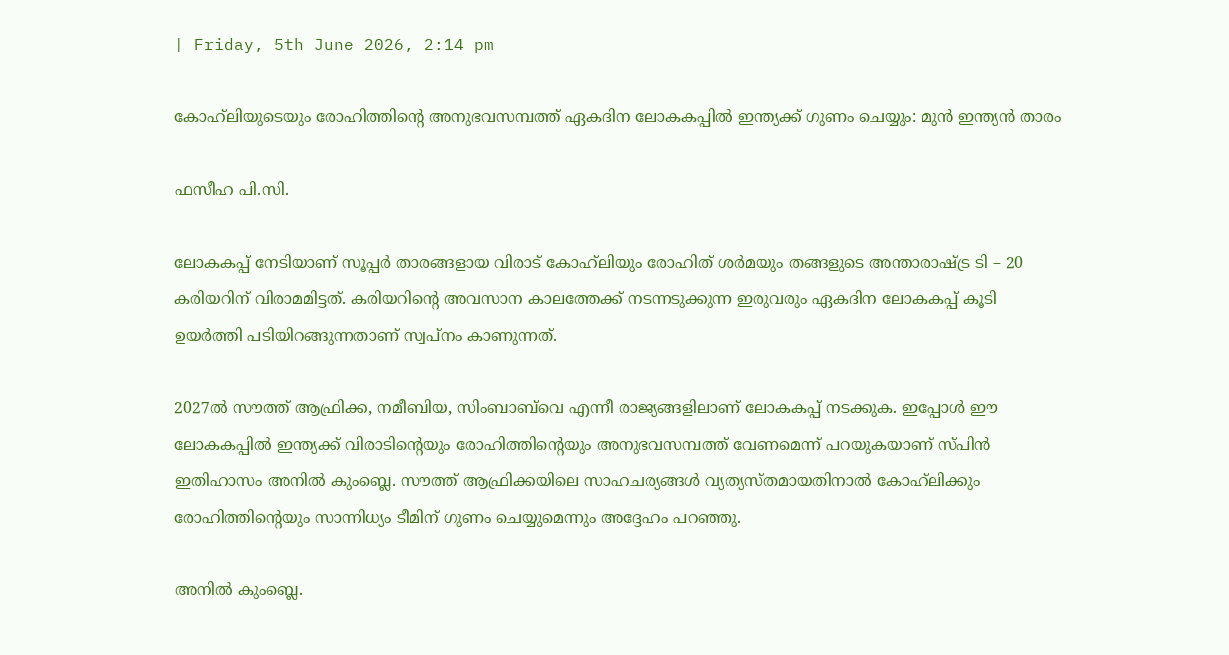| Friday, 5th June 2026, 2:14 pm

കോഹ്‌ലിയുടെയും രോഹിത്തിന്റെ അനുഭവസമ്പത്ത് ഏകദിന ലോകകപ്പിൽ ഇന്ത്യക്ക് ഗുണം ചെയ്യും: മുൻ ഇന്ത്യൻ താരം

ഫസീഹ പി.സി.

ലോകകപ്പ് നേടിയാണ് സൂപ്പർ താരങ്ങളായ വിരാട് കോഹ്‌ലിയും രോഹിത് ശർമയും തങ്ങളുടെ അന്താരാഷ്ട്ര ടി – 20 കരിയറിന് വിരാമമിട്ടത്. കരിയറിന്റെ അവസാന കാലത്തേക്ക് നടന്നടുക്കുന്ന ഇരുവരും ഏകദിന ലോകകപ്പ് കൂടി ഉയർത്തി പടിയിറങ്ങുന്നതാണ് സ്വപ്നം കാണുന്നത്.

2027ൽ സൗത്ത് ആഫ്രിക്ക, നമീബിയ, സിംബാബ്‌വെ എന്നീ രാജ്യങ്ങളിലാണ് ലോകകപ്പ് നടക്കുക. ഇപ്പോൾ ഈ ലോകകപ്പിൽ ഇന്ത്യക്ക് വിരാടിന്റെയും രോഹിത്തിന്റെയും അനുഭവസമ്പത്ത് വേണമെന്ന് പറയുകയാണ് സ്പിൻ ഇതിഹാസം അനിൽ കുംബ്ലെ. സൗത്ത് ആഫ്രിക്കയിലെ സാഹചര്യങ്ങൾ വ്യത്യസ്തമായതിനാൽ കോഹ്‌ലിക്കും രോഹിത്തിന്റെയും സാന്നിധ്യം ടീമിന് ഗുണം ചെയ്യുമെന്നും അദ്ദേഹം പറഞ്ഞു.

അനിൽ കുംബ്ലെ.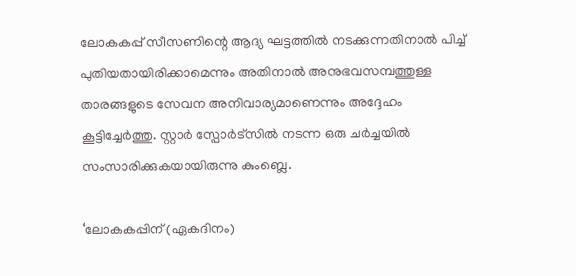ലോകകപ്പ് സീസണിന്റെ ആദ്യ ഘട്ടത്തിൽ നടക്കുന്നതിനാൽ പിച്ച് പുതിയതായിരിക്കാമെന്നും അതിനാൽ അനുഭവസമ്പത്തുള്ള താരങ്ങളുടെ സേവന അനിവാര്യമാണെന്നും അദ്ദേഹം കൂട്ടിച്ചേർത്തു. സ്റ്റാർ സ്പോർട്സിൽ നടന്ന ഒരു ചർച്ചയിൽ സംസാരിക്കുകയായിരുന്നു കുംബ്ലെ.

‘ലോകകപ്പിന് (ഏകദിനം)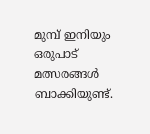മുമ്പ് ഇനിയും ഒരുപാട് മത്സരങ്ങൾ ബാക്കിയുണ്ട്.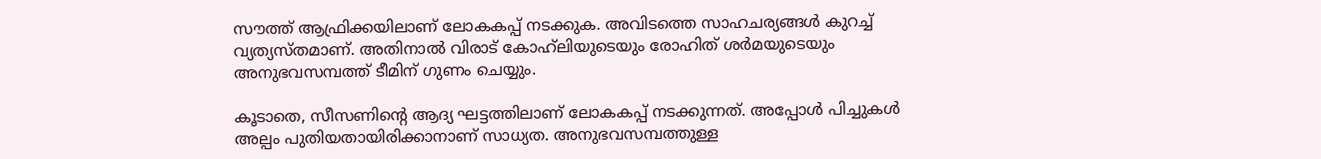സൗത്ത് ആഫ്രിക്കയിലാണ് ലോകകപ്പ് നടക്കുക. അവിടത്തെ സാഹചര്യങ്ങൾ കുറച്ച് വ്യത്യസ്തമാണ്. അതിനാൽ വിരാട് കോഹ്‌ലിയുടെയും രോഹിത് ശർമയുടെയും അനുഭവസമ്പത്ത് ടീമിന് ഗുണം ചെയ്യും.

കൂടാതെ, സീസണിന്റെ ആദ്യ ഘട്ടത്തിലാണ് ലോകകപ്പ് നടക്കുന്നത്. അപ്പോൾ പിച്ചുകൾ അല്പം പുതിയതായിരിക്കാനാണ് സാധ്യത. അനുഭവസമ്പത്തുള്ള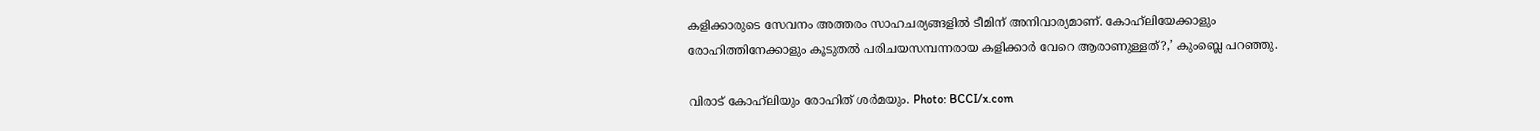കളിക്കാരുടെ സേവനം അത്തരം സാഹചര്യങ്ങളിൽ ടീമിന് അനിവാര്യമാണ്. കോഹ്‌ലിയേക്കാളും രോഹിത്തിനേക്കാളും കൂടുതൽ പരിചയസമ്പന്നരായ കളിക്കാർ വേറെ ആരാണുള്ളത്?,’ കുംബ്ലെ പറഞ്ഞു.

വിരാട് കോഹ്‌ലിയും രോഹിത് ശർമയും. Photo: BCCI/x.com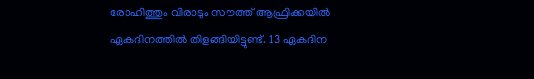രോഹിത്തും വിരാടും സൗത്ത് ആഫ്രിക്കയിൽ ഏകദിനത്തിൽ തിളങ്ങിയിട്ടുണ്ട്. 13 ഏകദിന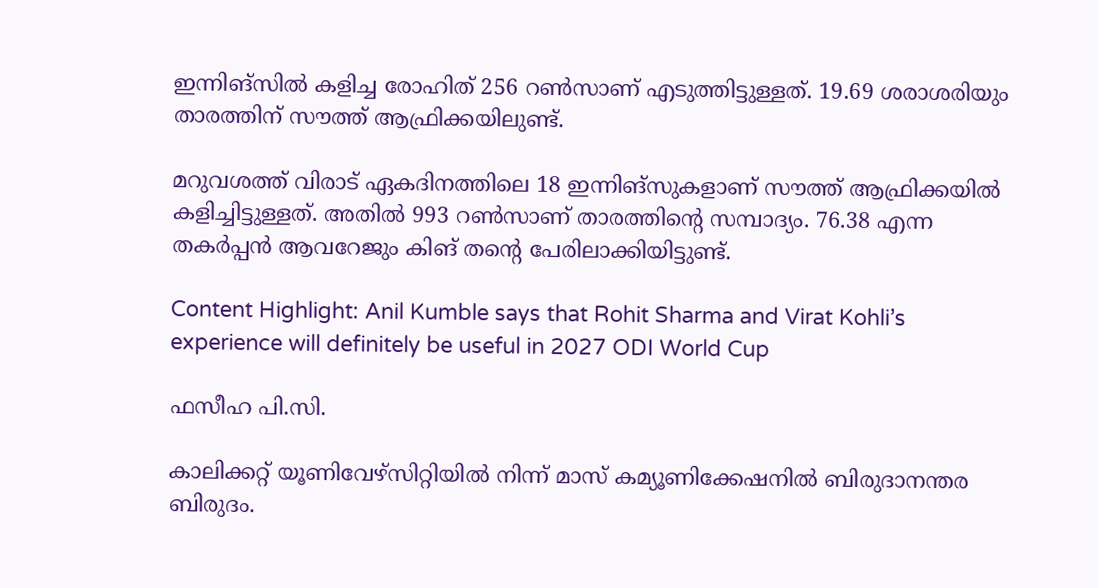ഇന്നിങ്സിൽ കളിച്ച രോഹിത് 256 റൺസാണ് എടുത്തിട്ടുള്ളത്. 19.69 ശരാശരിയും താരത്തിന് സൗത്ത് ആഫ്രിക്കയിലുണ്ട്.

മറുവശത്ത് വിരാട് ഏകദിനത്തിലെ 18 ഇന്നിങ്‌സുകളാണ് സൗത്ത് ആഫ്രിക്കയിൽ കളിച്ചിട്ടുള്ളത്. അതിൽ 993 റൺസാണ് താരത്തിന്റെ സമ്പാദ്യം. 76.38 എന്ന തകർപ്പൻ ആവറേജും കിങ് തന്റെ പേരിലാക്കിയിട്ടുണ്ട്.

Content Highlight: Anil Kumble says that Rohit Sharma and Virat Kohli’s experience will definitely be useful in 2027 ODI World Cup

ഫസീഹ പി.സി.

കാലിക്കറ്റ് യൂണിവേഴ്‌സിറ്റിയില്‍ നിന്ന് മാസ് കമ്യൂണിക്കേഷനില്‍ ബിരുദാനന്തര ബിരുദം.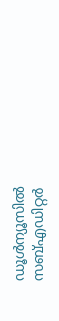ഡൂള്‍ന്യൂസില്‍ സബ്എഡിറ്റര്‍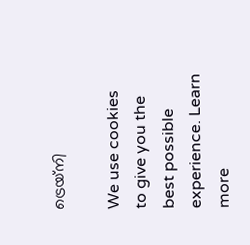ട്രെയ്‌നി

We use cookies to give you the best possible experience. Learn more